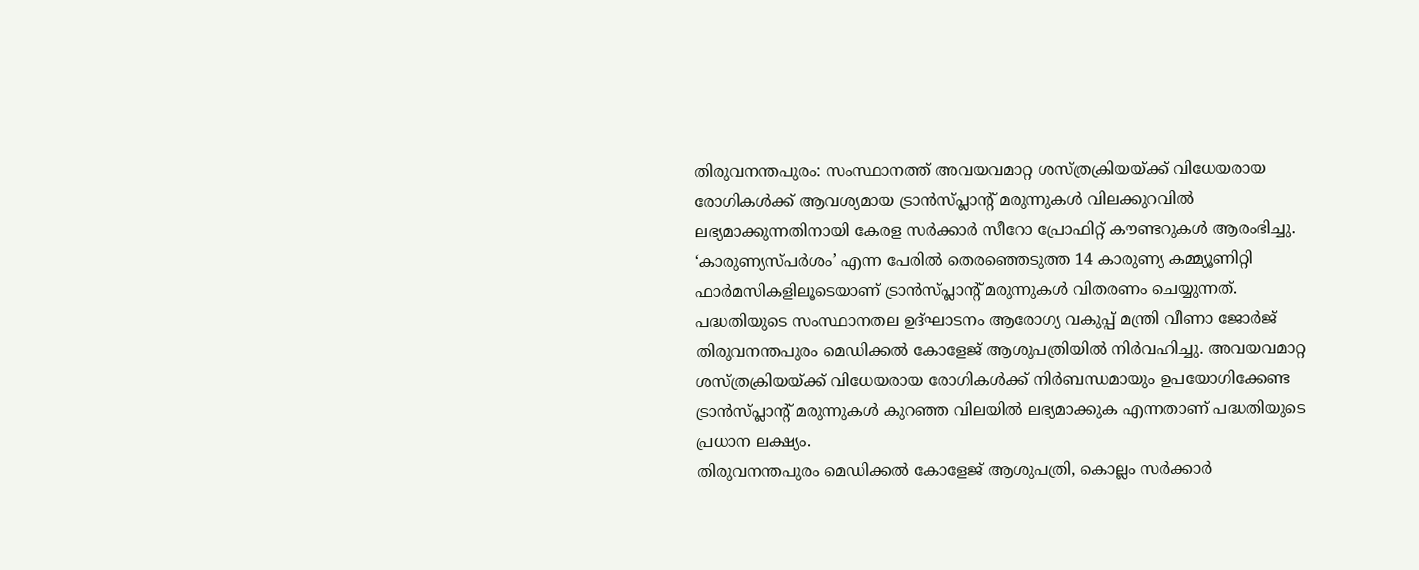തിരുവനന്തപുരം: സംസ്ഥാനത്ത് അവയവമാറ്റ ശസ്ത്രക്രിയയ്ക്ക് വിധേയരായ രോഗികൾക്ക് ആവശ്യമായ ട്രാൻസ്പ്ലാന്റ് മരുന്നുകൾ വിലക്കുറവിൽ ലഭ്യമാക്കുന്നതിനായി കേരള സർക്കാർ സീറോ പ്രോഫിറ്റ് കൗണ്ടറുകൾ ആരംഭിച്ചു. ‘കാരുണ്യസ്പർശം’ എന്ന പേരിൽ തെരഞ്ഞെടുത്ത 14 കാരുണ്യ കമ്മ്യൂണിറ്റി ഫാർമസികളിലൂടെയാണ് ട്രാൻസ്പ്ലാന്റ് മരുന്നുകൾ വിതരണം ചെയ്യുന്നത്.
പദ്ധതിയുടെ സംസ്ഥാനതല ഉദ്ഘാടനം ആരോഗ്യ വകുപ്പ് മന്ത്രി വീണാ ജോർജ് തിരുവനന്തപുരം മെഡിക്കൽ കോളേജ് ആശുപത്രിയിൽ നിർവഹിച്ചു. അവയവമാറ്റ ശസ്ത്രക്രിയയ്ക്ക് വിധേയരായ രോഗികൾക്ക് നിർബന്ധമായും ഉപയോഗിക്കേണ്ട ട്രാൻസ്പ്ലാന്റ് മരുന്നുകൾ കുറഞ്ഞ വിലയിൽ ലഭ്യമാക്കുക എന്നതാണ് പദ്ധതിയുടെ പ്രധാന ലക്ഷ്യം.
തിരുവനന്തപുരം മെഡിക്കൽ കോളേജ് ആശുപത്രി, കൊല്ലം സർക്കാർ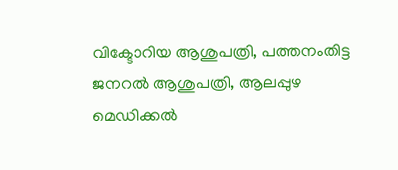വിക്ടോറിയ ആശുപത്രി, പത്തനംതിട്ട ജനറൽ ആശുപത്രി, ആലപ്പുഴ മെഡിക്കൽ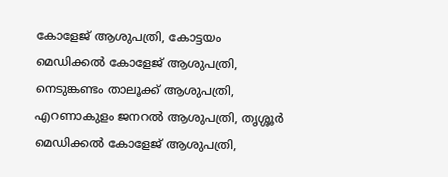കോളേജ് ആശുപത്രി, കോട്ടയം മെഡിക്കൽ കോളേജ് ആശുപത്രി, നെടുങ്കണ്ടം താലൂക്ക് ആശുപത്രി, എറണാകുളം ജനറൽ ആശുപത്രി, തൃശ്ശൂർ മെഡിക്കൽ കോളേജ് ആശുപത്രി,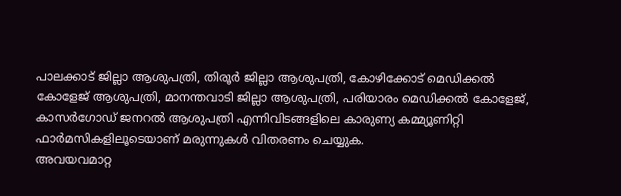പാലക്കാട് ജില്ലാ ആശുപത്രി, തിരൂർ ജില്ലാ ആശുപത്രി, കോഴിക്കോട് മെഡിക്കൽ കോളേജ് ആശുപത്രി, മാനന്തവാടി ജില്ലാ ആശുപത്രി, പരിയാരം മെഡിക്കൽ കോളേജ്, കാസർഗോഡ് ജനറൽ ആശുപത്രി എന്നിവിടങ്ങളിലെ കാരുണ്യ കമ്മ്യൂണിറ്റി ഫാർമസികളിലൂടെയാണ് മരുന്നുകൾ വിതരണം ചെയ്യുക.
അവയവമാറ്റ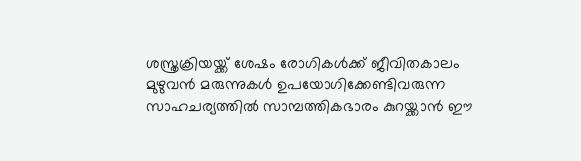ശസ്ത്രക്രിയയ്ക്ക് ശേഷം രോഗികൾക്ക് ജീവിതകാലം മുഴുവൻ മരുന്നുകൾ ഉപയോഗിക്കേണ്ടിവരുന്ന സാഹചര്യത്തിൽ സാമ്പത്തികഭാരം കുറയ്ക്കാൻ ഈ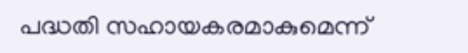പദ്ധതി സഹായകരമാകുമെന്ന്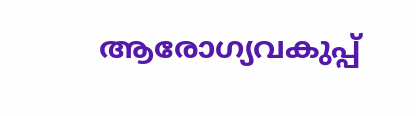ആരോഗ്യവകുപ്പ്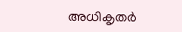അധികൃതർ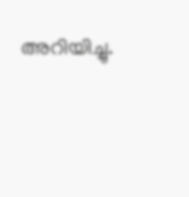അറിയിച്ചു.